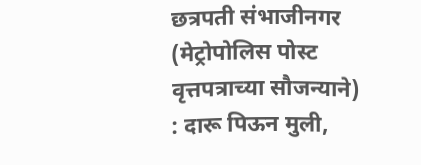छत्रपती संभाजीनगर (मेट्रोपोलिस पोस्ट वृत्तपत्राच्या सौजन्याने) : दारू पिऊन मुली,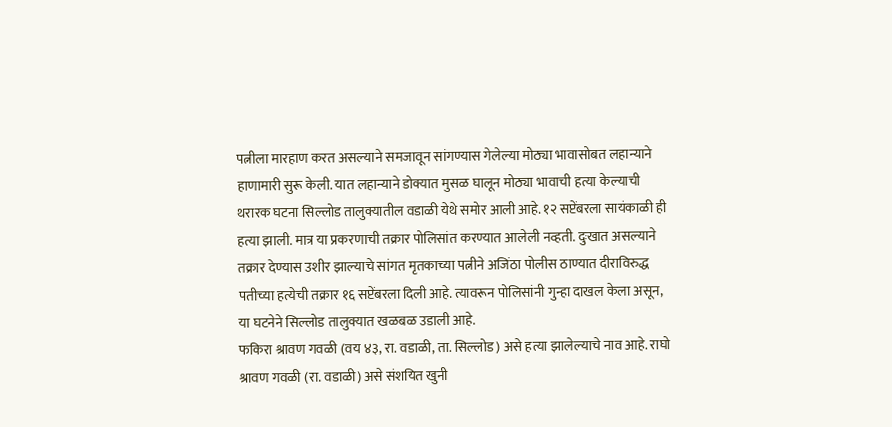पत्नीला मारहाण करत असल्याने समजावून सांगण्यास गेलेल्या मोठ्या भावासोबत लहान्याने हाणामारी सुरू केली. यात लहान्याने डोक्यात मुसळ घालून मोठ्या भावाची हत्या केल्याची थरारक घटना सिल्लोड तालुक्यातील वडाळी येथे समोर आली आहे. १२ सप्टेंबरला सायंकाळी ही हत्या झाली. मात्र या प्रकरणाची तक्रार पोलिसांत करण्यात आलेली नव्हती. दुःखात असल्याने तक्रार देण्यास उशीर झाल्याचे सांगत मृतकाच्या पत्नीने अजिंठा पोलीस ठाण्यात दीराविरुद्ध पतीच्या हत्येची तक्रार १६ सप्टेंबरला दिली आहे. त्यावरून पोलिसांनी गुन्हा दाखल केला असून, या घटनेने सिल्लोड तालुक्यात खळबळ उडाली आहे.
फकिरा श्रावण गवळी (वय ४३, रा. वडाळी, ता. सिल्लोड) असे हत्या झालेल्याचे नाव आहे. राघो श्रावण गवळी (रा. वडाळी) असे संशयित खुनी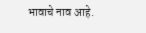भावाचे नाव आहे.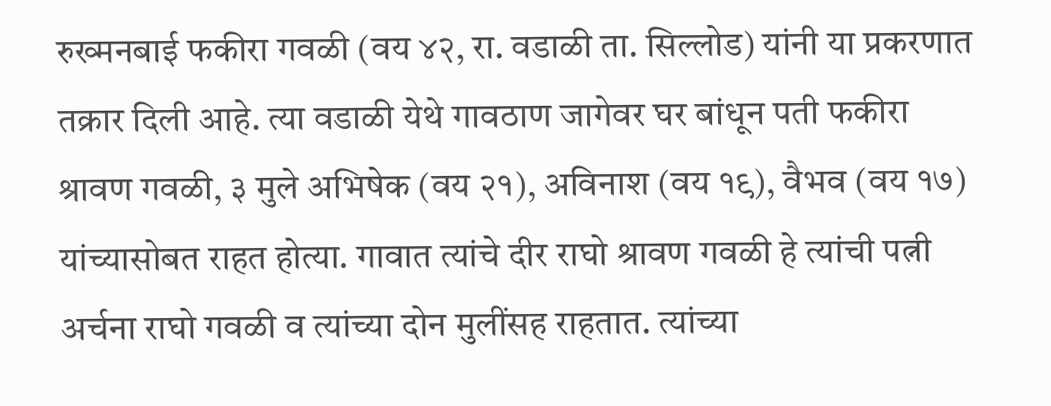रुख्मनबाई फकीरा गवळी (वय ४२, रा. वडाळी ता. सिल्लोड) यांनी या प्रकरणात तक्रार दिली आहे. त्या वडाळी येथे गावठाण जागेवर घर बांधून पती फकीरा श्रावण गवळी, ३ मुले अभिषेक (वय २१), अविनाश (वय १९), वैभव (वय १७) यांच्यासोबत राहत होत्या. गावात त्यांचे दीर राघो श्रावण गवळी हे त्यांची पत्नी अर्चना राघो गवळी व त्यांच्या दोन मुलींसह राहतात. त्यांच्या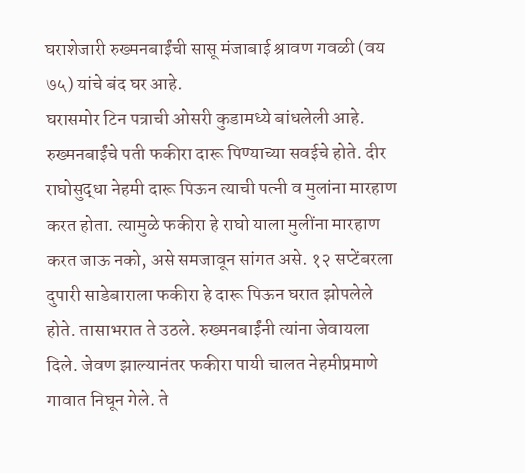घराशेजारी रुख्मनबाईंची सासू मंजाबाई श्रावण गवळी (वय ७५) यांचे बंद घर आहे.
घरासमोर टिन पत्राची ओसरी कुडामध्ये बांधलेली आहे. रुख्मनबाईंचे पती फकीरा दारू पिण्याच्या सवईचे होते. दीर राघोसुद्धा नेहमी दारू पिऊन त्याची पत्नी व मुलांना मारहाण करत होता. त्यामुळे फकीरा हे राघो याला मुलींना मारहाण करत जाऊ नको, असे समजावून सांगत असे. १२ सप्टेंबरला दुपारी साडेबाराला फकीरा हे दारू पिऊन घरात झोपलेले होते. तासाभरात ते उठले. रुख्मनबाईंनी त्यांना जेवायला दिले. जेवण झाल्यानंतर फकीरा पायी चालत नेहमीप्रमाणे गावात निघून गेले. ते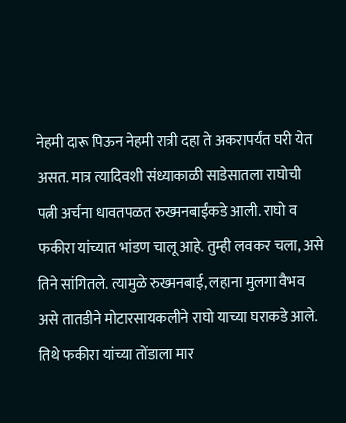नेहमी दारू पिऊन नेहमी रात्री दहा ते अकरापर्यंत घरी येत असत. मात्र त्यादिवशी संध्याकाळी साडेसातला राघोची पत्नी अर्चना धावतपळत रुख्मनबाईंकडे आली. राघो व फकीरा यांच्यात भांडण चालू आहे. तुम्ही लवकर चला, असे तिने सांगितले. त्यामुळे रुख्मनबाई, लहाना मुलगा वैभव असे तातडीने मोटारसायकलीने राघो याच्या घराकडे आले.
तिथे फकीरा यांच्या तोंडाला मार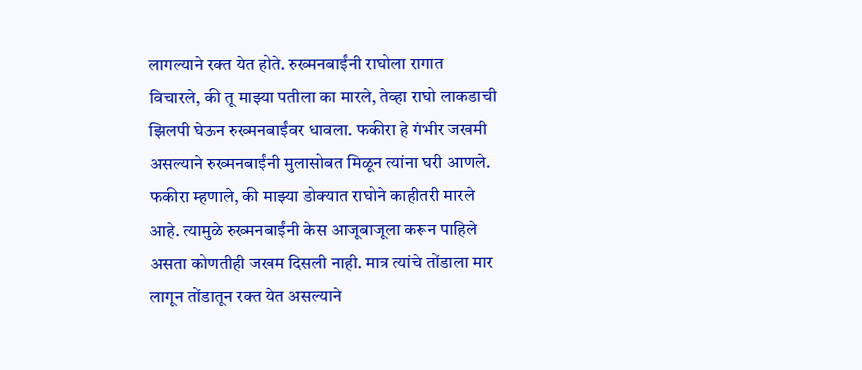लागल्याने रक्त येत होते. रुख्मनबाईंनी राघोला रागात विचारले, की तू माझ्या पतीला का मारले, तेव्हा राघो लाकडाची झिलपी घेऊन रुख्मनबाईंवर धावला. फकीरा हे गंभीर जखमी असल्याने रुख्मनबाईंनी मुलासोबत मिळून त्यांना घरी आणले. फकीरा म्हणाले, की माझ्या डोक्यात राघोने काहीतरी मारले आहे. त्यामुळे रुख्मनबाईंनी केस आजूबाजूला करून पाहिले असता कोणतीही जखम दिसली नाही. मात्र त्यांचे तोंडाला मार लागून तोंडातून रक्त येत असल्याने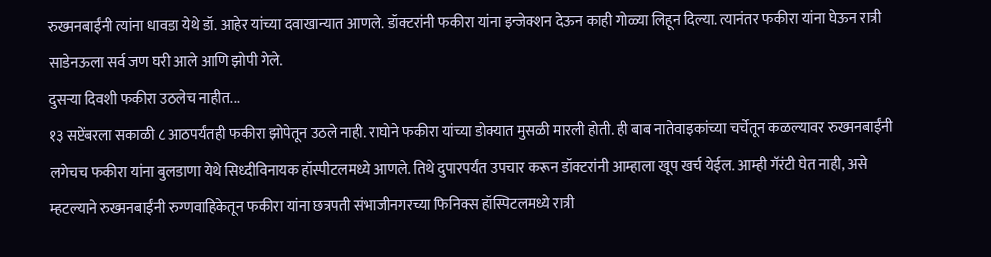रुख्मनबाईंनी त्यांना धावडा येथे डॉ. आहेर यांच्या दवाखान्यात आणले. डॉक्टरांनी फकीरा यांना इन्जेक्शन देऊन काही गोळ्या लिहून दिल्या. त्यानंतर फकीरा यांना घेऊन रात्री साडेनऊला सर्व जण घरी आले आणि झोपी गेले.
दुसऱ्या दिवशी फकीरा उठलेच नाहीत...
१३ सप्टेंबरला सकाळी ८ आठपर्यंतही फकीरा झोपेतून उठले नाही. राघोने फकीरा यांच्या डोक्यात मुसळी मारली होती. ही बाब नातेवाइकांच्या चर्चेतून कळल्यावर रुख्मनबाईंनी लगेचच फकीरा यांना बुलडाणा येथे सिध्दीविनायक हॉस्पीटलमध्ये आणले. तिथे दुपारपर्यंत उपचार करून डॉक्टरांनी आम्हाला खूप खर्च येईल. आम्ही गॅरंटी घेत नाही, असे म्हटल्याने रुख्मनबाईंनी रुग्णवाहिकेतून फकीरा यांना छत्रपती संभाजीनगरच्या फिनिक्स हॉस्पिटलमध्ये रात्री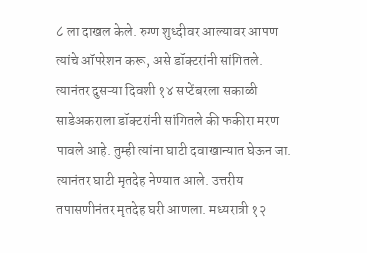८ ला दाखल केले. रुग्ण शुध्दीवर आल्यावर आपण त्यांचे ऑपरेशन करू, असे डॉक्टरांनी सांगितले. त्यानंतर दुसऱ्या दिवशी १४ सप्टेंबरला सकाळी साडेअकराला डॉक्टरांनी सांगितले की फकीरा मरण पावले आहे. तुम्ही त्यांना घाटी दवाखान्यात घेऊन जा. त्यानंतर घाटी मृतदेह नेण्यात आले. उत्तरीय तपासणीनंतर मृतदेह घरी आणला. मध्यरात्री १२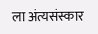ला अंत्यसंस्कार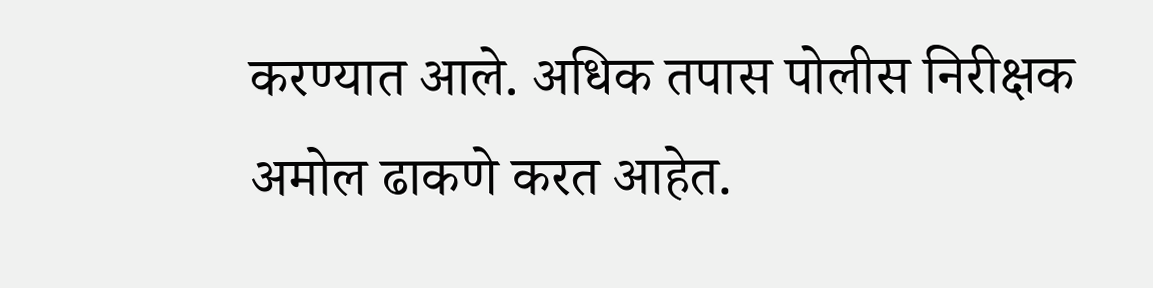करण्यात आले. अधिक तपास पोलीस निरीक्षक अमोल ढाकणे करत आहेत.